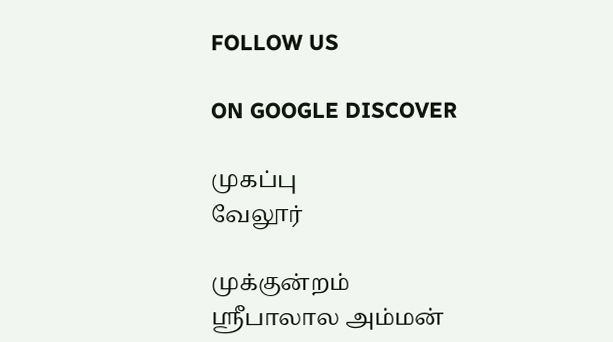FOLLOW US

ON GOOGLE DISCOVER

முகப்பு
வேலூர்

முக்குன்றம் ஸ்ரீபாலால அம்மன்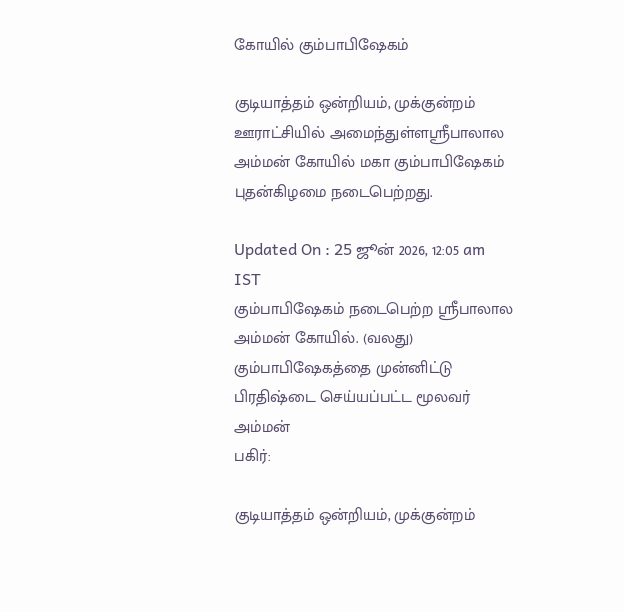கோயில் கும்பாபிஷேகம்

குடியாத்தம் ஒன்றியம், முக்குன்றம் ஊராட்சியில் அமைந்துள்ளஸ்ரீபாலால அம்மன் கோயில் மகா கும்பாபிஷேகம் புதன்கிழமை நடைபெற்றது.

Updated On : 25 ஜூன் 2026, 12:05 am IST
கும்பாபிஷேகம் நடைபெற்ற ஸ்ரீபாலால அம்மன் கோயில். (வலது) கும்பாபிஷேகத்தை முன்னிட்டு பிரதிஷ்டை செய்யப்பட்ட மூலவர் அம்மன்
பகிர்:

குடியாத்தம் ஒன்றியம், முக்குன்றம்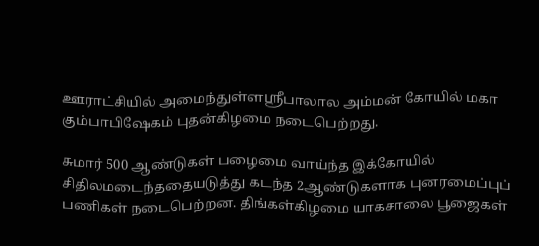ஊராட்சியில் அமைந்துள்ளஸ்ரீபாலால அம்மன் கோயில் மகா கும்பாபிஷேகம் புதன்கிழமை நடைபெற்றது.

சுமார் 500 ஆண்டுகள் பழைமை வாய்ந்த இக்கோயில் சிதிலமடைந்ததையடுத்து கடந்த 2ஆண்டுகளாக புனரமைப்புப் பணிகள் நடைபெற்றன. திங்கள்கிழமை யாகசாலை பூஜைகள்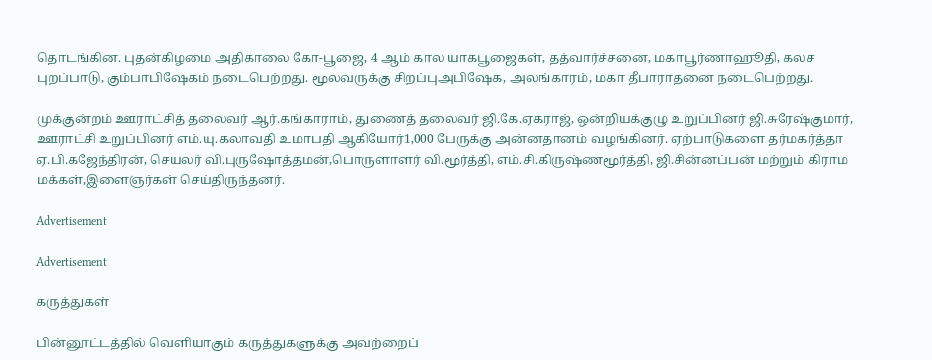தொடங்கின. புதன்கிழமை அதிகாலை கோ-பூஜை, 4 ஆம் கால யாகபூஜைகள், தத்வார்ச்சனை, மகாபூர்ணாஹூதி, கலச புறப்பாடு, கும்பாபிஷேகம் நடைபெற்றது. மூலவருக்கு சிறப்புஅபிஷேக, அலங்காரம், மகா தீபாராதனை நடைபெற்றது.

முக்குன்றம் ஊராட்சித் தலைவர் ஆர்.கங்காராம், துணைத் தலைவர் ஜி.கே.ஏகராஜ், ஒன்றியக்குழு உறுப்பினர் ஜி.சுரேஷ்குமார், ஊராட்சி உறுப்பினர் எம்.யு.கலாவதி உமாபதி ஆகியோர்1,000 பேருக்கு அன்னதானம் வழங்கினர். ஏற்பாடுகளை தர்மகர்த்தா ஏ.பி.கஜேந்திரன், செயலர் வி.புருஷோத்தமன்,பொருளாளர் வி.மூர்த்தி, எம்.சி.கிருஷ்ணமூர்த்தி, ஜி.சின்னப்பன் மற்றும் கிராம மக்கள்,இளைஞர்கள் செய்திருந்தனர்.

Advertisement

Advertisement

கருத்துகள்

பின்னூட்டத்தில் வெளியாகும் கருத்துகளுக்கு அவற்றைப்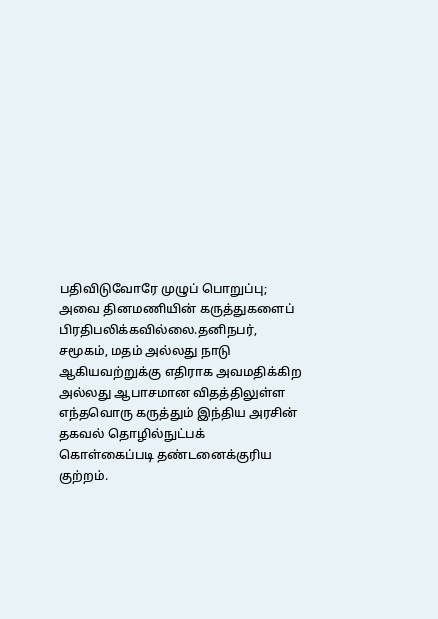பதிவிடுவோரே முழுப் பொறுப்பு; அவை தினமணியின் கருத்துகளைப் பிரதிபலிக்கவில்லை.தனிநபர், சமூகம், மதம் அல்லது நாடு ஆகியவற்றுக்கு எதிராக அவமதிக்கிற அல்லது ஆபாசமான விதத்திலுள்ள எந்தவொரு கருத்தும் இந்திய அரசின் தகவல் தொழில்நுட்பக் கொள்கைப்படி தண்டனைக்குரிய குற்றம்.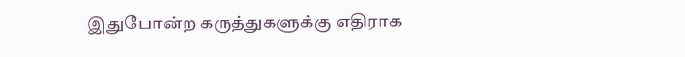இதுபோன்ற கருத்துகளுக்கு எதிராக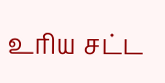உரிய சட்ட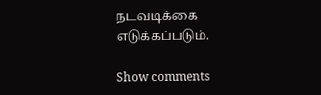நடவடிக்கை எடுக்கப்படும்.

Show comments